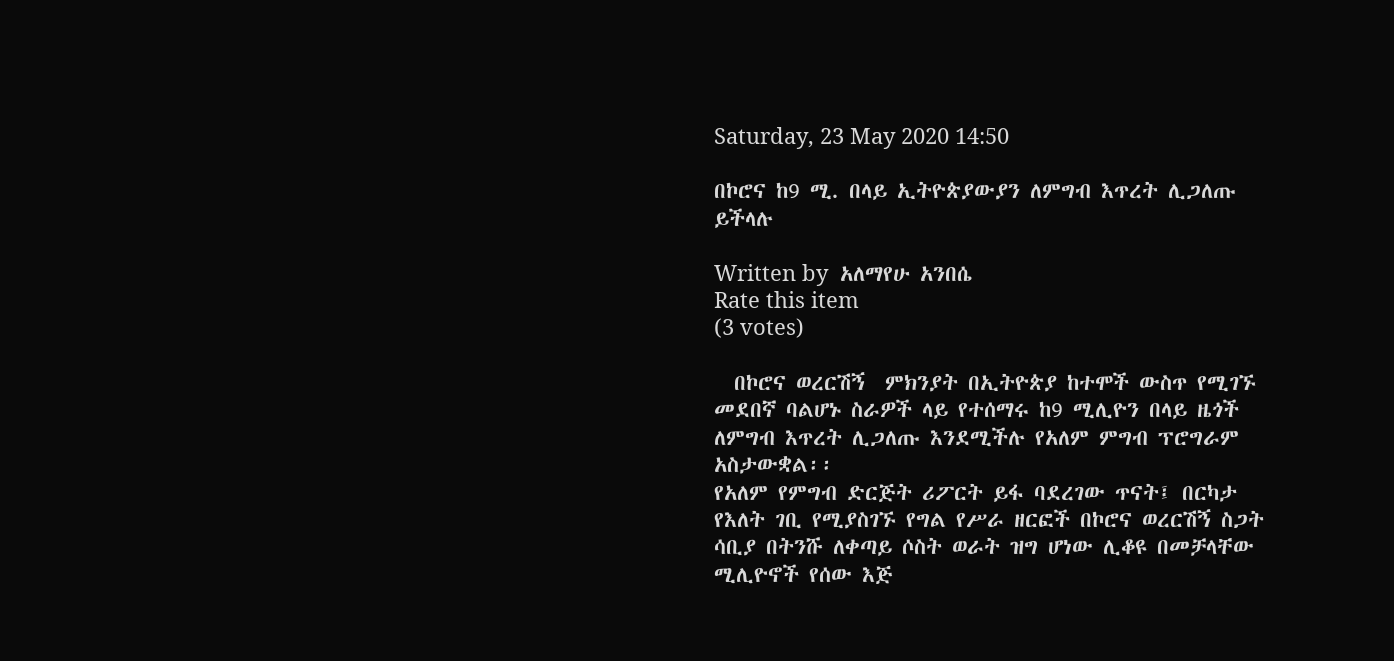Saturday, 23 May 2020 14:50

በኮሮና ከ9 ሚ. በላይ ኢትዮጵያውያን ለምግብ እጥረት ሊጋለጡ ይችላሉ

Written by  አለማየሁ አንበሴ
Rate this item
(3 votes)

  በኮሮና ወረርሽኝ  ምክንያት በኢትዮጵያ ከተሞች ውስጥ የሚገኙ መደበኛ ባልሆኑ ስራዎች ላይ የተሰማሩ ከ9 ሚሊዮን በላይ ዜጎች ለምግብ እጥረት ሊጋለጡ እንደሚችሉ የአለም ምግብ ፕሮግራም አስታውቋል፡፡
የአለም የምግብ ድርጅት ሪፖርት ይፋ ባደረገው ጥናት፤ በርካታ የእለት ገቢ የሚያስገኙ የግል የሥራ ዘርፎች በኮሮና ወረርሽኝ ስጋት ሳቢያ በትንሹ ለቀጣይ ሶስት ወራት ዝግ ሆነው ሊቆዩ በመቻላቸው ሚሊዮኖች የሰው እጅ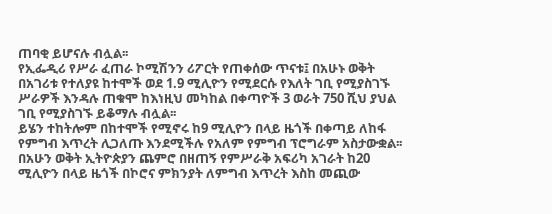ጠባቂ ይሆናሉ ብሏል፡፡
የኢፌዲሪ የሥራ ፈጠራ ኮሚሽንን ሪፖርት የጠቀሰው ጥናቱ፤ በአሁኑ ወቅት በአገሪቱ የተለያዩ ከተሞች ወደ 1.9 ሚሊዮን የሚደርሱ የእለት ገቢ የሚያስገኙ ሥራዎች እንዳሉ ጠቁሞ ከእነዚህ መካከል በቀጣዮች 3 ወራት 750 ሺህ ያህል ገቢ የሚያስገኙ ይቆማሉ ብሏል፡፡
ይሄን ተከትሎም በከተሞች የሚኖሩ ከ9 ሚሊዮን በላይ ዜጎች በቀጣይ ለከፋ የምግብ እጥረት ሊጋለጡ እንደሚችሉ የአለም የምግብ ፕሮግራም አስታውቋል፡፡
በአሁን ወቅት ኢትዮጵያን ጨምሮ በዘጠኝ የምሥራቅ አፍሪካ አገራት ከ20 ሚሊዮን በላይ ዜጎች በኮሮና ምክንያት ለምግብ እጥረት እስከ መጪው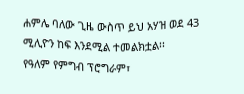ሐምሌ ባለው ጊዜ ውስጥ ይህ አሃዝ ወደ 43 ሚሊዮን ከፍ እንደሚል ተመልክቷል፡፡
የዓለም የምግብ ፕሮግራም፣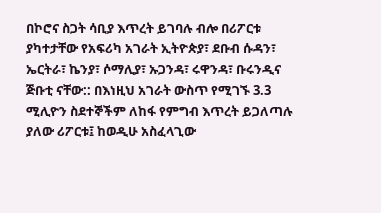በኮሮና ስጋት ሳቢያ እጥረት ይገባሉ ብሎ በሪፖርቱ ያካተታቸው የአፍሪካ አገራት ኢትዮጵያ፣ ደቡብ ሱዳን፣ ኤርትራ፣ ኬንያ፣ ሶማሊያ፣ ኡጋንዳ፣ ሩዋንዳ፣ ቡሩንዲና ጅቡቲ ናቸው:: በእነዚህ አገራት ውስጥ የሚገኙ 3.3 ሚሊዮን ስደተኞችም ለከፋ የምግብ እጥረት ይጋለጣሉ ያለው ሪፖርቱ፤ ከወዲሁ አስፈላጊው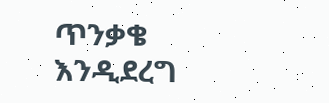ጥንቃቄ እንዲደረግ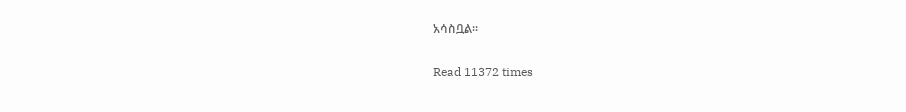አሳስቧል፡፡

Read 11372 times